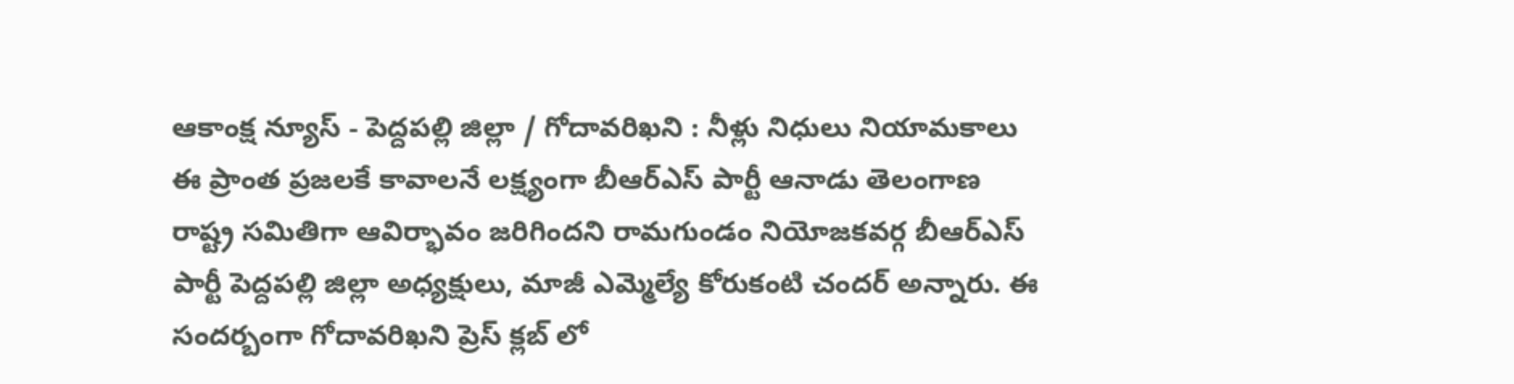ఆకాంక్ష న్యూస్ - పెద్దపల్లి జిల్లా / గోదావరిఖని : నీళ్లు నిధులు నియామకాలు ఈ ప్రాంత ప్రజలకే కావాలనే లక్ష్యంగా బీఆర్ఎస్ పార్టీ ఆనాడు తెలంగాణ రాష్ట్ర సమితిగా ఆవిర్భావం జరిగిందని రామగుండం నియోజకవర్గ బీఆర్ఎస్ పార్టీ పెద్దపల్లి జిల్లా అధ్యక్షులు, మాజీ ఎమ్మెల్యే కోరుకంటి చందర్ అన్నారు. ఈ సందర్బంగా గోదావరిఖని ప్రెస్ క్లబ్ లో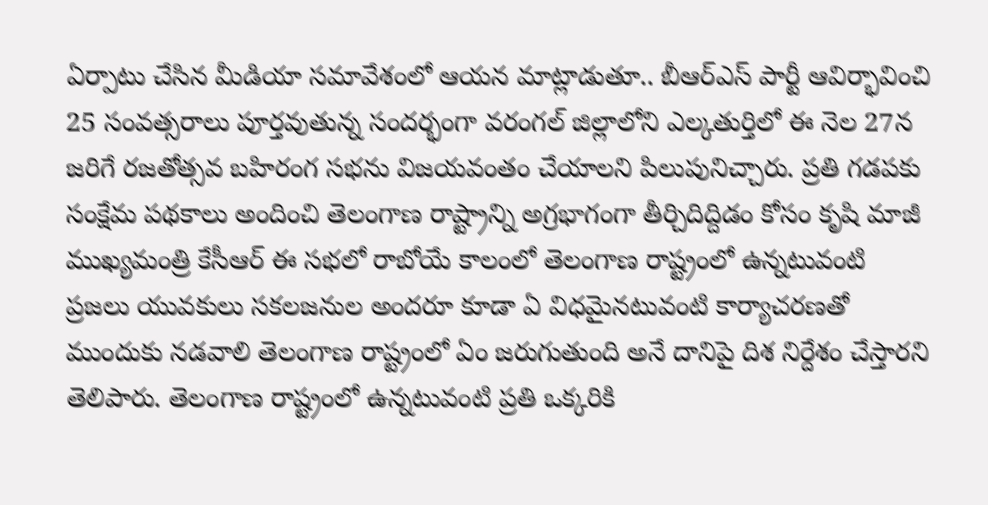ఏర్పాటు చేసిన మీడియా సమావేశంలో ఆయన మాట్లాడుతూ.. బీఆర్ఎస్ పార్టీ ఆవిర్భావించి 25 సంవత్సరాలు పూర్తవుతున్న సందర్భంగా వరంగల్ జిల్లాలోని ఎల్కతుర్తిలో ఈ నెల 27న జరిగే రజతోత్సవ బహిరంగ సభను విజయవంతం చేయాలని పిలుపునిచ్చారు. ప్రతి గడపకు సంక్షేమ పథకాలు అందించి తెలంగాణ రాష్ట్రాన్ని అగ్రభాగంగా తీర్చిదిద్దిడం కోసం కృషి మాజీ ముఖ్యమంత్రి కేసీఆర్ ఈ సభలో రాబోయే కాలంలో తెలంగాణ రాష్ట్రంలో ఉన్నటువంటి ప్రజలు యువకులు సకలజనుల అందరూ కూడా ఏ విధమైనటువంటి కార్యాచరణతో ముందుకు నడవాలి తెలంగాణ రాష్ట్రంలో ఏం జరుగుతుంది అనే దానిపై దిశ నిర్దేశం చేస్తారని తెలిపారు. తెలంగాణ రాష్ట్రంలో ఉన్నటువంటి ప్రతి ఒక్కరికి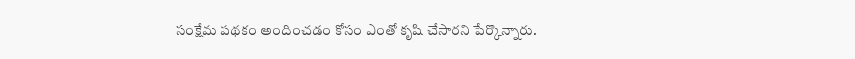సంక్షేమ పథకం అందించడం కోసం ఎంతో కృషి చేసారని పేర్కొన్నారు.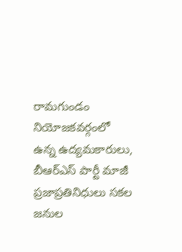రామగుండం నియోజకవర్గంలో ఉన్న ఉద్యమకారులు, బీఆర్ఎస్ పార్టీ మాజీ ప్రజాప్రతినిధులు సకల జనుల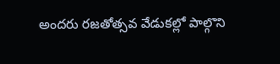అందరు రజతోత్సవ వేడుకల్లో పాల్గొని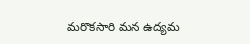మరొకసారి మన ఉద్యమ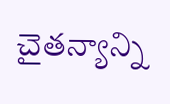చైతన్యాన్ని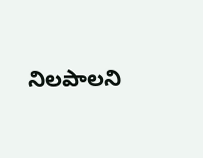నిలపాలని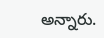అన్నారు.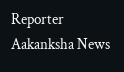Reporter
Aakanksha News